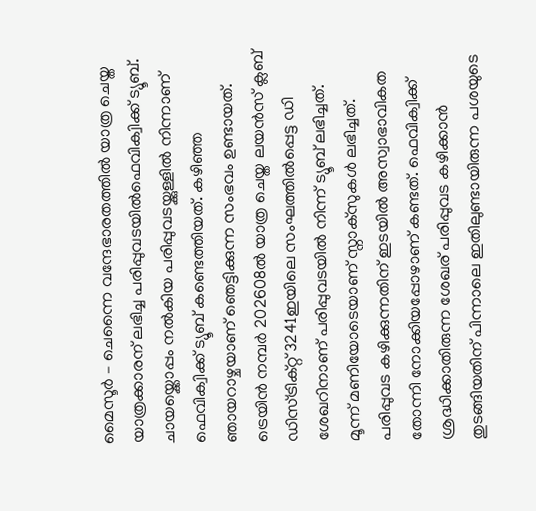മൈസൂർ – ചെന്നൈ വന്ദേഭാരതത്തിൽ യാത്ര ചെയ്ത യാത്രക്കാരന് ലഭിച്ച പരിപ്പുവടയിൽഫെവിക്വിക്ക് ട്യൂബ്. ചായയ്ക്കൊപ്പം നൽകിയ പരിപ്പുവടയ്ക്കുള്ളിൽ നിന്നാണ് ഫെവിക്വിക്ക് ട്യൂബ് കണ്ടെത്തിയത്. കഴിഞ്ഞ ഞായറാഴ്ചയാണ് ഞെട്ടിക്കുന്ന സംഭവം ഉണ്ടായത്. ട്രെയിൻ നമ്പർ 202608ൽ യാത്ര ചെയ്ത ലയൻസ് ക്ലബ് ഡിസ്ട്രിക്റ്റ് 3241ഇയിലെ സംഘത്തിൽപ്പെട്ട ഡി ശേഖറിനാണ് പരിപ്പുവടയിൽ നിന്ന് ട്യൂബ് ലഭിച്ചത്.
മൂന്ന് മണിയോടെയാണ് സ്നാക്സുകൾ ലഭിച്ചത്. പരിപ്പുവട കഴിക്കുന്നതിന് ഇടയിൽ അസ്വാഭാവികത തോന്നി നോക്കിയപ്പോഴാണ് കണ്ടത്. ഫെവിക്വിക്ക് ശ്രദ്ധിക്കാതിരുന്ന ശേഖര് പരിപ്പുവട കഴിക്കാൻ തുടങ്ങിയതിന് പിന്നാലെ ഇതിലുണ്ടായിരുന്ന പശയുടെ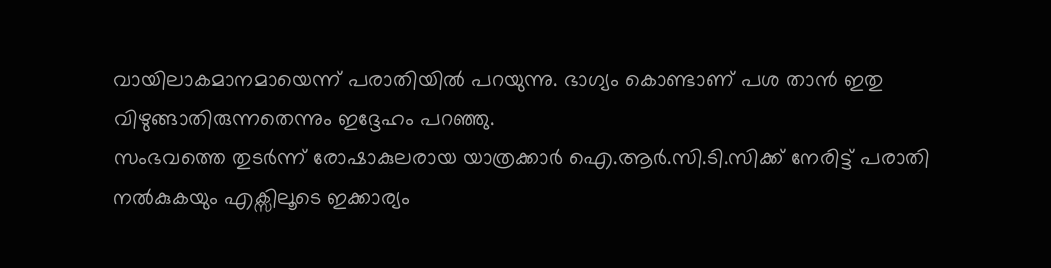വായിലാകമാനമായെന്ന് പരാതിയിൽ പറയുന്നു. ഭാഗ്യം കൊണ്ടാണ് പശ താൻ ഇതു വിഴുങ്ങാതിരുന്നതെന്നും ഇദ്ദേഹം പറഞ്ഞു.
സംഭവത്തെ തുടർന്ന് രോഷാകുലരായ യാത്രക്കാർ ഐ.ആർ.സി.ടി.സിക്ക് നേരിട്ട് പരാതി നൽകുകയും എക്സിലൂടെ ഇക്കാര്യം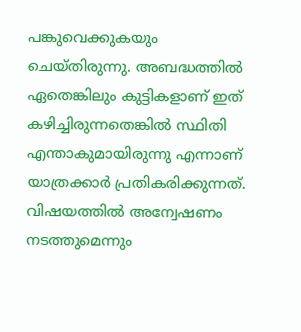പങ്കുവെക്കുകയും ചെയ്തിരുന്നു. അബദ്ധത്തിൽ ഏതെങ്കിലും കുട്ടികളാണ് ഇത് കഴിച്ചിരുന്നതെങ്കിൽ സ്ഥിതി എന്താകുമായിരുന്നു എന്നാണ് യാത്രക്കാർ പ്രതികരിക്കുന്നത്. വിഷയത്തിൽ അന്വേഷണം നടത്തുമെന്നും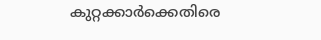കുറ്റക്കാർക്കെതിരെ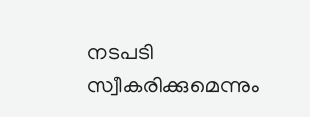നടപടി സ്വീകരിക്കുമെന്നും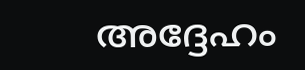അദ്ദേഹം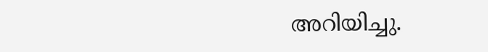അറിയിച്ചു.